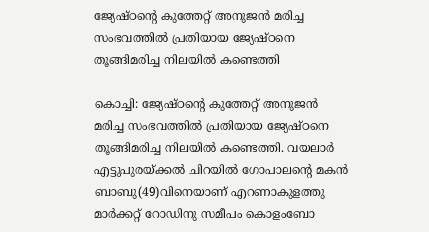ജ്യേഷ്ഠന്റെ കുത്തേറ്റ് അനുജന്‍ മരിച്ച സംഭവത്തില്‍ പ്രതിയായ ജ്യേഷ്ഠനെ തൂങ്ങിമരിച്ച നിലയില്‍ കണ്ടെത്തി

കൊച്ചി: ജ്യേഷ്ഠന്റെ കുത്തേറ്റ് അനുജന്‍ മരിച്ച സംഭവത്തില്‍ പ്രതിയായ ജ്യേഷ്ഠനെ തൂങ്ങിമരിച്ച നിലയില്‍ കണ്ടെത്തി. വയലാര്‍ എട്ടുപുരയ്ക്കല്‍ ചിറയില്‍ ഗോപാലന്റെ മകന്‍ ബാബു(49)വിനെയാണ് എറണാകുളത്തു മാര്‍ക്കറ്റ് റോഡിനു സമീപം കൊളംബോ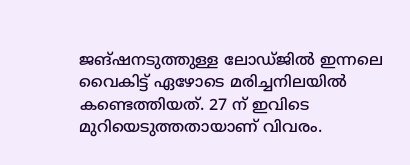ജങ്ഷനടുത്തുള്ള ലോഡ്ജില്‍ ഇന്നലെ വൈകിട്ട് ഏഴോടെ മരിച്ചനിലയില്‍ കണ്ടെത്തിയത്. 27 ന് ഇവിടെ മുറിയെടുത്തതായാണ് വിവരം.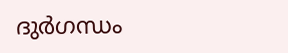ദുര്‍ഗന്ധം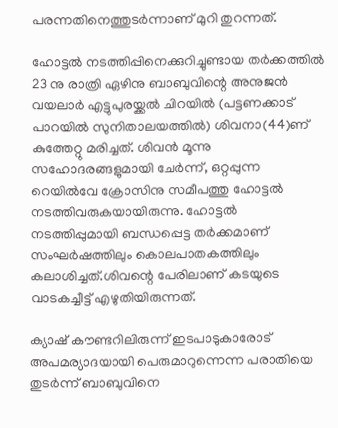പരന്നതിനെത്തുടര്‍ന്നാണ് മുറി തുറന്നത്.

ഹോട്ടല്‍ നടത്തിപ്പിനെക്കുറിച്ചുണ്ടായ തര്‍ക്കത്തില്‍ 23 നു രാത്രി ഏഴിനു ബാബുവിന്റെ അനുജന്‍ വയലാര്‍ എട്ടുപുരയ്ക്കല്‍ ചിറയില്‍ (പട്ടണക്കാട് പാറയില്‍ സുനിതാലയത്തില്‍) ശിവനാ(44)ണ് കുത്തേറ്റു മരിച്ചത്. ശിവന്‍ മൂന്നു സഹോദരങ്ങളുമായി ചേര്‍ന്ന്, ഒറ്റപ്പുന്ന റെയില്‍വേ ക്രോസിനു സമീപത്തു ഹോട്ടല്‍ നടത്തിവരുകയായിരുന്നു. ഹോട്ടല്‍ നടത്തിപ്പുമായി ബന്ധപ്പെട്ട തര്‍ക്കമാണ് സംഘര്‍ഷത്തിലും കൊലപാതകത്തിലും കലാശിച്ചത്.ശിവന്റെ പേരിലാണ് കടയുടെ വാടകച്ചീട്ട് എഴുതിയിരുന്നത്.

ക്യാഷ് കൗണ്ടറിലിരുന്ന് ഇടപാടുകാരോട് അപമര്യാദയായി പെരുമാറുന്നെന്ന പരാതിയെ തുടര്‍ന്ന് ബാബുവിനെ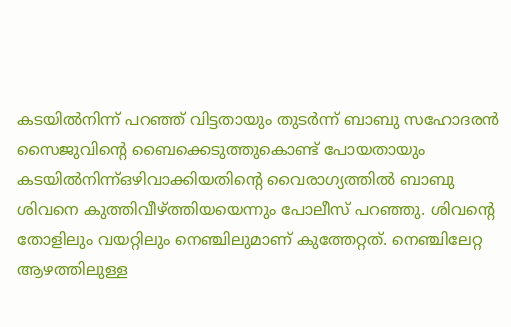കടയില്‍നിന്ന് പറഞ്ഞ് വിട്ടതായും തുടര്‍ന്ന് ബാബു സഹോദരന്‍ സൈജുവിന്റെ ബൈക്കെടുത്തുകൊണ്ട് പോയതായും കടയില്‍നിന്ന്ഒഴിവാക്കിയതിന്റെ വൈരാഗ്യത്തില്‍ ബാബു ശിവനെ കുത്തിവീഴ്ത്തിയയെന്നും പോലീസ് പറഞ്ഞു. ശിവന്റെ തോളിലും വയറ്റിലും നെഞ്ചിലുമാണ് കുത്തേറ്റത്. നെഞ്ചിലേറ്റ ആഴത്തിലുള്ള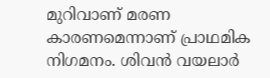മുറിവാണ് മരണ കാരണമെന്നാണ് പ്രാഥമിക നിഗമനം. ശിവന്‍ വയലാര്‍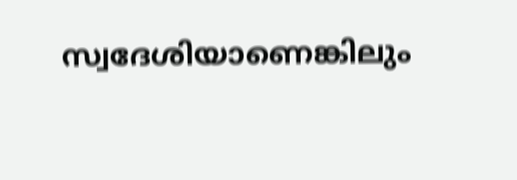സ്വദേശിയാണെങ്കിലും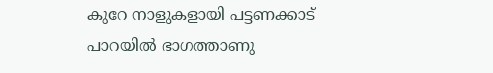കുറേ നാളുകളായി പട്ടണക്കാട് പാറയില്‍ ഭാഗത്താണു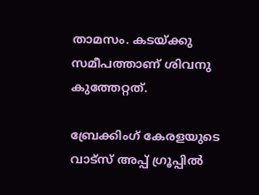താമസം. കടയ്ക്കു സമീപത്താണ് ശിവനു കുത്തേറ്റത്.

ബ്രേക്കിംഗ് കേരളയുടെ വാട്സ് അപ്പ് ഗ്രൂപ്പിൽ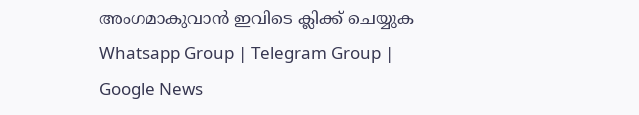അംഗമാകുവാൻ ഇവിടെ ക്ലിക്ക് ചെയ്യുക Whatsapp Group | Telegram Group | Google News